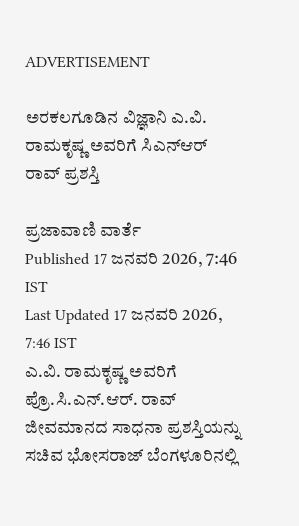ADVERTISEMENT

ಅರಕಲಗೂಡಿನ ವಿಜ್ಞಾನಿ ಎ.ವಿ. ರಾಮಕೃಷ್ಣ ಅವರಿಗೆ ಸಿಎನ್‌ಆರ್ ರಾವ್ ಪ್ರಶಸ್ತಿ

ಪ್ರಜಾವಾಣಿ ವಾರ್ತೆ
Published 17 ಜನವರಿ 2026, 7:46 IST
Last Updated 17 ಜನವರಿ 2026, 7:46 IST
ಎ.ವಿ. ರಾಮಕೃಷ್ಣ ಅವರಿಗೆ ಪ್ರೊ.ಸಿ.ಎನ್‌.ಆರ್. ರಾವ್‌ ಜೀವಮಾನದ ಸಾಧನಾ ಪ್ರಶಸ್ತಿಯನ್ನು ಸಚಿವ ಭೋಸರಾಜ್‌ ಬೆಂಗಳೂರಿನಲ್ಲಿ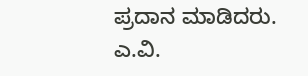ಪ್ರದಾನ ಮಾಡಿದರು.
ಎ.ವಿ.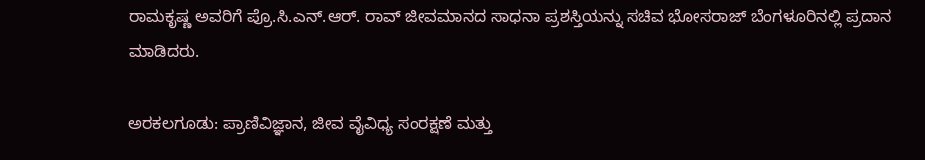ರಾಮಕೃಷ್ಣ ಅವರಿಗೆ ಪ್ರೊ.ಸಿ.ಎನ್‌.ಆರ್. ರಾವ್‌ ಜೀವಮಾನದ ಸಾಧನಾ ಪ್ರಶಸ್ತಿಯನ್ನು ಸಚಿವ ಭೋಸರಾಜ್‌ ಬೆಂಗಳೂರಿನಲ್ಲಿ ಪ್ರದಾನ ಮಾಡಿದರು.

ಅರಕಲಗೂಡು: ಪ್ರಾಣಿವಿಜ್ಞಾನ, ಜೀವ ವೈವಿಧ್ಯ ಸಂರಕ್ಷಣೆ ಮತ್ತು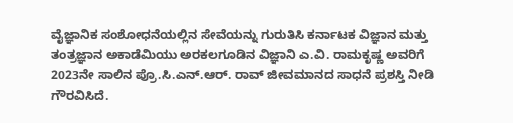ವೈಜ್ಞಾನಿಕ ಸಂಶೋಧನೆಯಲ್ಲಿನ ಸೇವೆಯನ್ನು ಗುರುತಿಸಿ ಕರ್ನಾಟಕ ವಿಜ್ಞಾನ ಮತ್ತು ತಂತ್ರಜ್ಞಾನ ಅಕಾಡೆಮಿಯು ಅರಕಲಗೂಡಿನ ವಿಜ್ಞಾನಿ ಎ.ವಿ. ರಾಮಕೃಷ್ಣ ಅವರಿಗೆ 2023ನೇ ಸಾಲಿನ ಪ್ರೊ.ಸಿ.ಎನ್.ಆರ್. ರಾವ್ ಜೀವಮಾನದ ಸಾಧನೆ ಪ್ರಶಸ್ತಿ ನೀಡಿ ಗೌರವಿಸಿದೆ.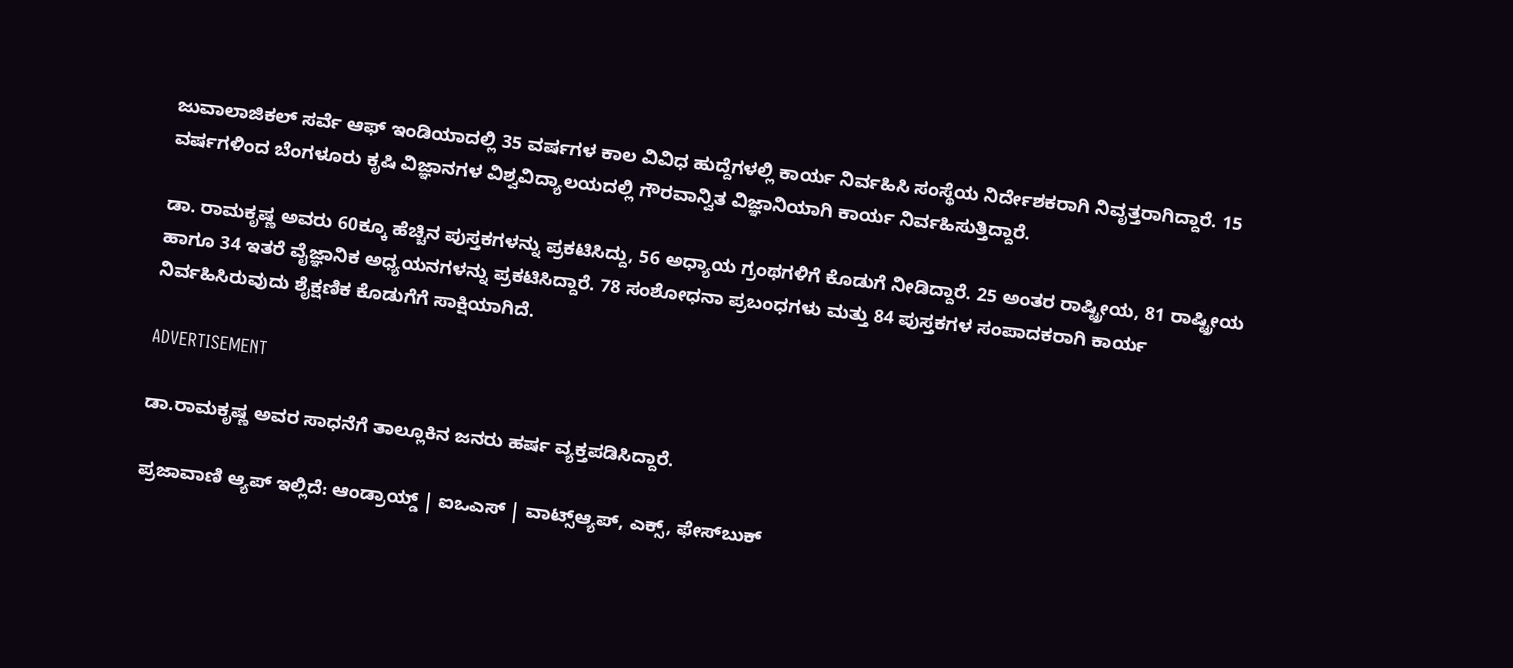ಜುವಾಲಾಜಿಕಲ್ ಸರ್ವೆ ಆಫ್ ಇಂಡಿಯಾದಲ್ಲಿ 35 ವರ್ಷಗಳ ಕಾಲ ವಿವಿಧ ಹುದ್ದೆಗಳಲ್ಲಿ ಕಾರ್ಯ ನಿರ್ವಹಿಸಿ ಸಂಸ್ಥೆಯ ನಿರ್ದೇಶಕರಾಗಿ ನಿವೃತ್ತರಾಗಿದ್ದಾರೆ. 15 ವರ್ಷಗಳಿಂದ ಬೆಂಗಳೂರು ಕೃಷಿ ವಿಜ್ಞಾನಗಳ ವಿಶ್ವವಿದ್ಯಾಲಯದಲ್ಲಿ ಗೌರವಾನ್ವಿತ ವಿಜ್ಞಾನಿಯಾಗಿ ಕಾರ್ಯ ನಿರ್ವಹಿಸುತ್ತಿದ್ದಾರೆ.

ಡಾ. ರಾಮಕೃಷ್ಣ ಅವರು 60ಕ್ಕೂ ಹೆಚ್ಚಿನ ಪುಸ್ತಕಗಳನ್ನು ಪ್ರಕಟಿಸಿದ್ದು, 56 ಅಧ್ಯಾಯ ಗ್ರಂಥಗಳಿಗೆ ಕೊಡುಗೆ ನೀಡಿದ್ದಾರೆ. 25 ಅಂತರ ರಾಷ್ಟ್ರೀಯ, 81 ರಾಷ್ಟ್ರೀಯ ಹಾಗೂ 34 ಇತರೆ ವೈಜ್ಞಾನಿಕ ಅಧ್ಯಯನಗಳನ್ನು ಪ್ರಕಟಿಸಿದ್ದಾರೆ. 78 ಸಂಶೋಧನಾ ಪ್ರಬಂಧಗಳು ಮತ್ತು 84 ಪುಸ್ತಕಗಳ ಸಂಪಾದಕರಾಗಿ ಕಾರ್ಯ ನಿರ್ವಹಿಸಿರುವುದು ಶೈಕ್ಷಣಿಕ ಕೊಡುಗೆಗೆ ಸಾಕ್ಷಿಯಾಗಿದೆ.

ADVERTISEMENT

ಡಾ.ರಾಮಕೃಷ್ಣ ಅವರ ಸಾಧನೆಗೆ ತಾಲ್ಲೂಕಿನ ಜನರು ಹರ್ಷ ವ್ಯಕ್ತಪಡಿಸಿದ್ದಾರೆ.

ಪ್ರಜಾವಾಣಿ ಆ್ಯಪ್ ಇಲ್ಲಿದೆ: ಆಂಡ್ರಾಯ್ಡ್ | ಐಒಎಸ್ | ವಾಟ್ಸ್ಆ್ಯಪ್, ಎಕ್ಸ್, ಫೇಸ್‌ಬುಕ್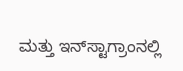ಮತ್ತು ಇನ್‌ಸ್ಟಾಗ್ರಾಂನಲ್ಲಿ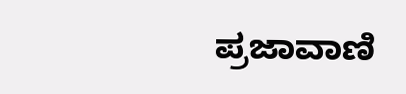ಪ್ರಜಾವಾಣಿ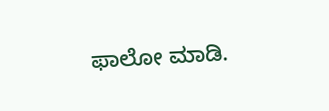ಫಾಲೋ ಮಾಡಿ.